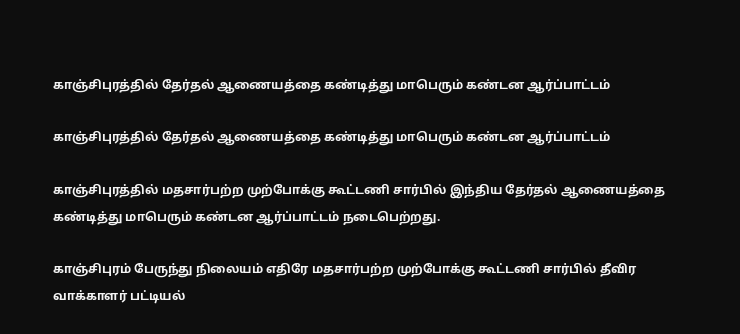காஞ்சிபுரத்தில் தேர்தல் ஆணையத்தை கண்டித்து மாபெரும் கண்டன ஆர்ப்பாட்டம்

காஞ்சிபுரத்தில் தேர்தல் ஆணையத்தை கண்டித்து மாபெரும் கண்டன ஆர்ப்பாட்டம்

காஞ்சிபுரத்தில் மதசார்பற்ற முற்போக்கு கூட்டணி சார்பில் இந்திய தேர்தல் ஆணையத்தை கண்டித்து மாபெரும் கண்டன ஆர்ப்பாட்டம் நடைபெற்றது.

காஞ்சிபுரம் பேருந்து நிலையம் எதிரே மதசார்பற்ற முற்போக்கு கூட்டணி சார்பில் தீவிர வாக்காளர் பட்டியல்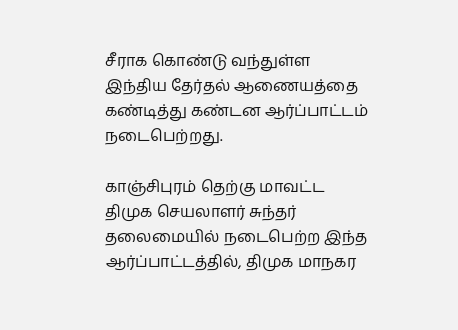சீராக கொண்டு வந்துள்ள இந்திய தேர்தல் ஆணையத்தை கண்டித்து கண்டன ஆர்ப்பாட்டம் நடைபெற்றது.

காஞ்சிபுரம் தெற்கு மாவட்ட திமுக செயலாளர் சுந்தர் தலைமையில் நடைபெற்ற இந்த ஆர்ப்பாட்டத்தில், திமுக மாநகர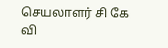செயலாளர் சி கே வி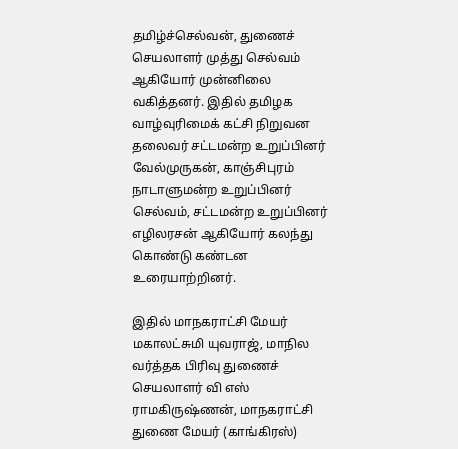தமிழ்ச்செல்வன், துணைச் செயலாளர் முத்து செல்வம் ஆகியோர் முன்னிலை வகித்தனர். இதில் தமிழக வாழ்வுரிமைக் கட்சி நிறுவன தலைவர் சட்டமன்ற உறுப்பினர் வேல்முருகன், காஞ்சிபுரம் நாடாளுமன்ற உறுப்பினர் செல்வம், சட்டமன்ற உறுப்பினர் எழிலரசன் ஆகியோர் கலந்து கொண்டு கண்டன உரையாற்றினர்.

இதில் மாநகராட்சி மேயர் மகாலட்சுமி யுவராஜ், மாநில வர்த்தக பிரிவு துணைச் செயலாளர் வி எஸ் ராமகிருஷ்ணன், மாநகராட்சி துணை மேயர் (காங்கிரஸ்)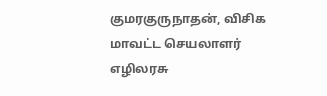குமரகுருநாதன், விசிக மாவட்ட செயலாளர் எழிலரசு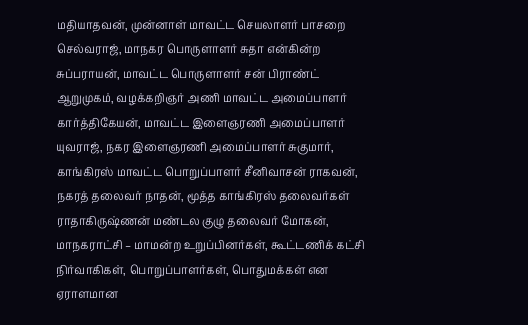மதியாதவன், முன்னாள் மாவட்ட செயலாளர் பாசறை செல்வராஜ், மாநகர பொருளாளர் சுதா என்கின்ற சுப்பராயன், மாவட்ட பொருளாளர் சன் பிராண்ட் ஆறுமுகம், வழக்கறிஞர் அணி மாவட்ட அமைப்பாளர் கார்த்திகேயன், மாவட்ட இளைஞரணி அமைப்பாளர் யுவராஜ், நகர இளைஞரணி அமைப்பாளர் சுகுமார், காங்கிரஸ் மாவட்ட பொறுப்பாளர் சீனிவாசன் ராகவன், நகரத் தலைவர் நாதன், மூத்த காங்கிரஸ் தலைவர்கள் ராதாகிருஷ்ணன் மண்டல குழு தலைவர் மோகன், மாநகராட்சி – மாமன்ற உறுப்பினர்கள், கூட்டணிக் கட்சி நிர்வாகிகள், பொறுப்பாளர்கள், பொதுமக்கள் என ஏராளமான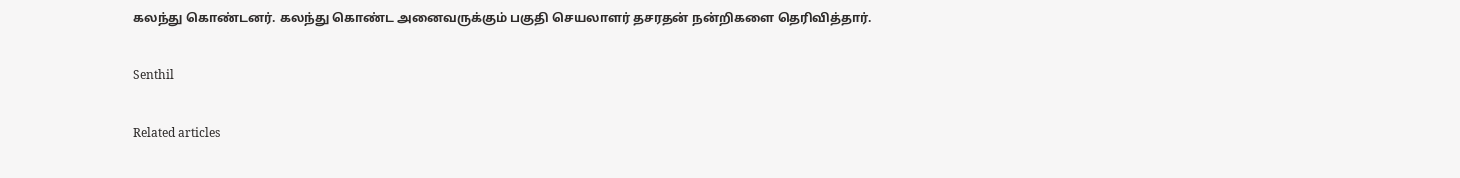கலந்து கொண்டனர். கலந்து கொண்ட அனைவருக்கும் பகுதி செயலாளர் தசரதன் நன்றிகளை தெரிவித்தார்.

Senthil

Related articles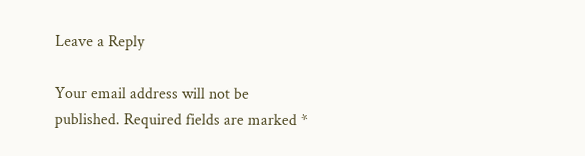Leave a Reply

Your email address will not be published. Required fields are marked *